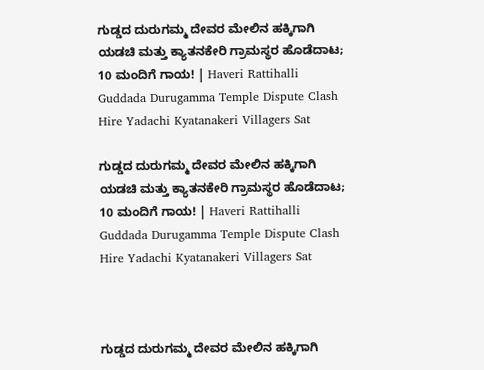ಗುಡ್ಡದ ದುರುಗಮ್ಮ ದೇವರ ಮೇಲಿನ ಹಕ್ಕಿಗಾಗಿ ಯಡಚಿ ಮತ್ತು ಕ್ಯಾತನಕೇರಿ ಗ್ರಾಮಸ್ಥರ ಹೊಡೆದಾಟ; 10 ಮಂದಿಗೆ ಗಾಯ! | Haveri Rattihalli Guddada Durugamma Temple Dispute Clash Hire Yadachi Kyatanakeri Villagers Sat

ಗುಡ್ಡದ ದುರುಗಮ್ಮ ದೇವರ ಮೇಲಿನ ಹಕ್ಕಿಗಾಗಿ ಯಡಚಿ ಮತ್ತು ಕ್ಯಾತನಕೇರಿ ಗ್ರಾಮಸ್ಥರ ಹೊಡೆದಾಟ; 10 ಮಂದಿಗೆ ಗಾಯ! | Haveri Rattihalli Guddada Durugamma Temple Dispute Clash Hire Yadachi Kyatanakeri Villagers Sat



ಗುಡ್ಡದ ದುರುಗಮ್ಮ ದೇವರ ಮೇಲಿನ ಹಕ್ಕಿಗಾಗಿ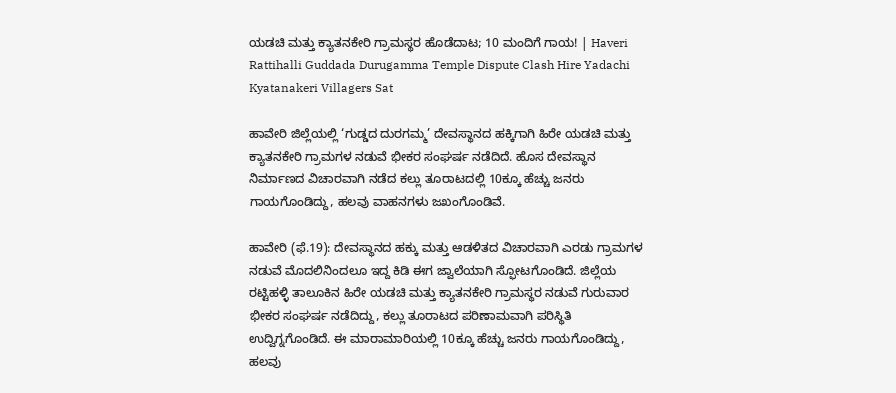ಯಡಚಿ ಮತ್ತು ಕ್ಯಾತನಕೇರಿ ಗ್ರಾಮಸ್ಥರ ಹೊಡೆದಾಟ; 10 ಮಂದಿಗೆ ಗಾಯ! | Haveri Rattihalli Guddada Durugamma Temple Dispute Clash Hire Yadachi Kyatanakeri Villagers Sat

ಹಾವೇರಿ ಜಿಲ್ಲೆಯಲ್ಲಿ ‘ಗುಡ್ಡದ ದುರಗಮ್ಮ’ ದೇವಸ್ಥಾನದ ಹಕ್ಕಿಗಾಗಿ ಹಿರೇ ಯಡಚಿ ಮತ್ತು ಕ್ಯಾತನಕೇರಿ ಗ್ರಾಮಗಳ ನಡುವೆ ಭೀಕರ ಸಂಘರ್ಷ ನಡೆದಿದೆ. ಹೊಸ ದೇವಸ್ಥಾನ ನಿರ್ಮಾಣದ ವಿಚಾರವಾಗಿ ನಡೆದ ಕಲ್ಲು ತೂರಾಟದಲ್ಲಿ 10ಕ್ಕೂ ಹೆಚ್ಚು ಜನರು ಗಾಯಗೊಂಡಿದ್ದು, ಹಲವು ವಾಹನಗಳು ಜಖಂಗೊಂಡಿವೆ.

ಹಾವೇರಿ (ಫೆ.19): ದೇವಸ್ಥಾನದ ಹಕ್ಕು ಮತ್ತು ಆಡಳಿತದ ವಿಚಾರವಾಗಿ ಎರಡು ಗ್ರಾಮಗಳ ನಡುವೆ ಮೊದಲಿನಿಂದಲೂ ಇದ್ದ ಕಿಡಿ ಈಗ ಜ್ವಾಲೆಯಾಗಿ ಸ್ಫೋಟಗೊಂಡಿದೆ. ಜಿಲ್ಲೆಯ ರಟ್ಟಿಹಳ್ಳಿ ತಾಲೂಕಿನ ಹಿರೇ ಯಡಚಿ ಮತ್ತು ಕ್ಯಾತನಕೇರಿ ಗ್ರಾಮಸ್ಥರ ನಡುವೆ ಗುರುವಾರ ಭೀಕರ ಸಂಘರ್ಷ ನಡೆದಿದ್ದು, ಕಲ್ಲು ತೂರಾಟದ ಪರಿಣಾಮವಾಗಿ ಪರಿಸ್ಥಿತಿ ಉದ್ವಿಗ್ನಗೊಂಡಿದೆ. ಈ ಮಾರಾಮಾರಿಯಲ್ಲಿ 10ಕ್ಕೂ ಹೆಚ್ಚು ಜನರು ಗಾಯಗೊಂಡಿದ್ದು, ಹಲವು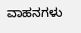ವಾಹನಗಳು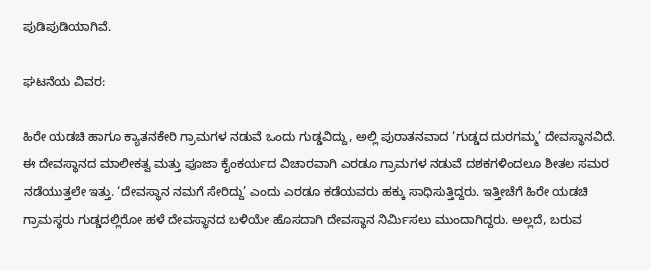ಪುಡಿಪುಡಿಯಾಗಿವೆ.

ಘಟನೆಯ ವಿವರ:

ಹಿರೇ ಯಡಚಿ ಹಾಗೂ ಕ್ಯಾತನಕೇರಿ ಗ್ರಾಮಗಳ ನಡುವೆ ಒಂದು ಗುಡ್ಡವಿದ್ದು, ಅಲ್ಲಿ ಪುರಾತನವಾದ ‘ಗುಡ್ಡದ ದುರಗಮ್ಮ’ ದೇವಸ್ಥಾನವಿದೆ. ಈ ದೇವಸ್ಥಾನದ ಮಾಲೀಕತ್ವ ಮತ್ತು ಪೂಜಾ ಕೈಂಕರ್ಯದ ವಿಚಾರವಾಗಿ ಎರಡೂ ಗ್ರಾಮಗಳ ನಡುವೆ ದಶಕಗಳಿಂದಲೂ ಶೀತಲ ಸಮರ ನಡೆಯುತ್ತಲೇ ಇತ್ತು. ‘ದೇವಸ್ಥಾನ ನಮಗೆ ಸೇರಿದ್ದು’ ಎಂದು ಎರಡೂ ಕಡೆಯವರು ಹಕ್ಕು ಸಾಧಿಸುತ್ತಿದ್ದರು. ಇತ್ತೀಚೆಗೆ ಹಿರೇ ಯಡಚಿ ಗ್ರಾಮಸ್ಥರು ಗುಡ್ಡದಲ್ಲಿರೋ ಹಳೆ ದೇವಸ್ಥಾನದ ಬಳಿಯೇ ಹೊಸದಾಗಿ ದೇವಸ್ಥಾನ ನಿರ್ಮಿಸಲು ಮುಂದಾಗಿದ್ದರು. ಅಲ್ಲದೆ, ಬರುವ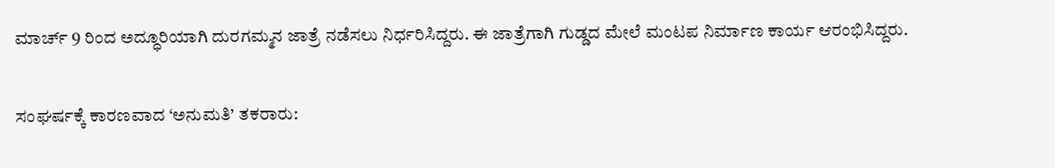ಮಾರ್ಚ್ 9 ರಿಂದ ಅದ್ಧೂರಿಯಾಗಿ ದುರಗಮ್ಮನ ಜಾತ್ರೆ ನಡೆಸಲು ನಿರ್ಧರಿಸಿದ್ದರು. ಈ ಜಾತ್ರೆಗಾಗಿ ಗುಡ್ಡದ ಮೇಲೆ ಮಂಟಪ ನಿರ್ಮಾಣ ಕಾರ್ಯ ಆರಂಭಿಸಿದ್ದರು.

ಸಂಘರ್ಷಕ್ಕೆ ಕಾರಣವಾದ ‘ಅನುಮತಿ’ ತಕರಾರು: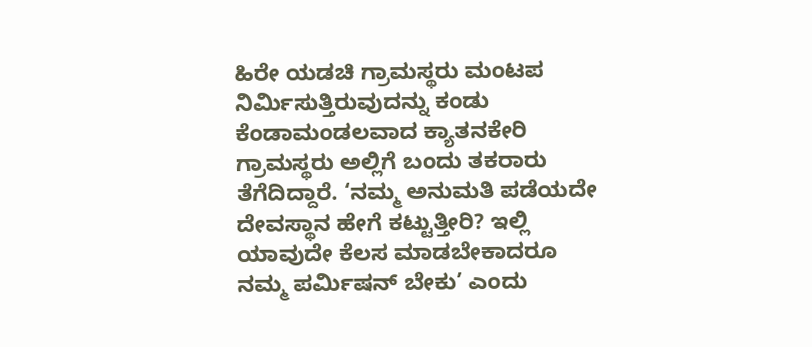ಹಿರೇ ಯಡಚಿ ಗ್ರಾಮಸ್ಥರು ಮಂಟಪ ನಿರ್ಮಿಸುತ್ತಿರುವುದನ್ನು ಕಂಡು ಕೆಂಡಾಮಂಡಲವಾದ ಕ್ಯಾತನಕೇರಿ ಗ್ರಾಮಸ್ಥರು ಅಲ್ಲಿಗೆ ಬಂದು ತಕರಾರು ತೆಗೆದಿದ್ದಾರೆ. ‘ನಮ್ಮ ಅನುಮತಿ ಪಡೆಯದೇ ದೇವಸ್ಥಾನ ಹೇಗೆ ಕಟ್ಟುತ್ತೀರಿ? ಇಲ್ಲಿ ಯಾವುದೇ ಕೆಲಸ ಮಾಡಬೇಕಾದರೂ ನಮ್ಮ ಪರ್ಮಿಷನ್ ಬೇಕು’ ಎಂದು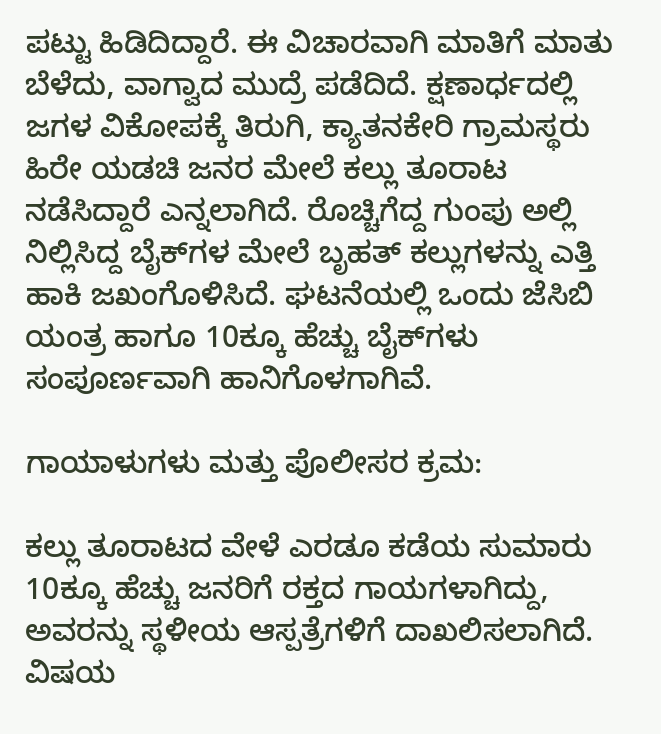ಪಟ್ಟು ಹಿಡಿದಿದ್ದಾರೆ. ಈ ವಿಚಾರವಾಗಿ ಮಾತಿಗೆ ಮಾತು ಬೆಳೆದು, ವಾಗ್ವಾದ ಮುದ್ರೆ ಪಡೆದಿದೆ. ಕ್ಷಣಾರ್ಧದಲ್ಲಿ ಜಗಳ ವಿಕೋಪಕ್ಕೆ ತಿರುಗಿ, ಕ್ಯಾತನಕೇರಿ ಗ್ರಾಮಸ್ಥರು ಹಿರೇ ಯಡಚಿ ಜನರ ಮೇಲೆ ಕಲ್ಲು ತೂರಾಟ ನಡೆಸಿದ್ದಾರೆ ಎನ್ನಲಾಗಿದೆ. ರೊಚ್ಚಿಗೆದ್ದ ಗುಂಪು ಅಲ್ಲಿ ನಿಲ್ಲಿಸಿದ್ದ ಬೈಕ್‌ಗಳ ಮೇಲೆ ಬೃಹತ್ ಕಲ್ಲುಗಳನ್ನು ಎತ್ತಿ ಹಾಕಿ ಜಖಂಗೊಳಿಸಿದೆ. ಘಟನೆಯಲ್ಲಿ ಒಂದು ಜೆಸಿಬಿ ಯಂತ್ರ ಹಾಗೂ 10ಕ್ಕೂ ಹೆಚ್ಚು ಬೈಕ್‌ಗಳು ಸಂಪೂರ್ಣವಾಗಿ ಹಾನಿಗೊಳಗಾಗಿವೆ.

ಗಾಯಾಳುಗಳು ಮತ್ತು ಪೊಲೀಸರ ಕ್ರಮ:

ಕಲ್ಲು ತೂರಾಟದ ವೇಳೆ ಎರಡೂ ಕಡೆಯ ಸುಮಾರು 10ಕ್ಕೂ ಹೆಚ್ಚು ಜನರಿಗೆ ರಕ್ತದ ಗಾಯಗಳಾಗಿದ್ದು, ಅವರನ್ನು ಸ್ಥಳೀಯ ಆಸ್ಪತ್ರೆಗಳಿಗೆ ದಾಖಲಿಸಲಾಗಿದೆ. ವಿಷಯ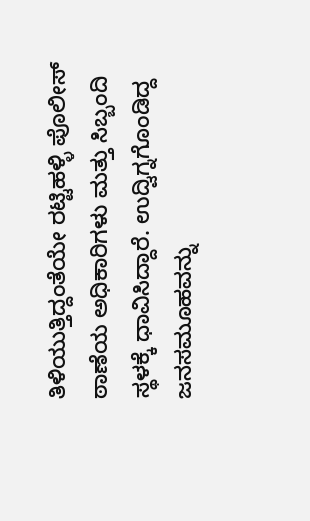ತಿಳಿಯುತ್ತಿದ್ದಂತೆಯೇ ರಟ್ಟಿಹಳ್ಳಿ ಪೊಲೀಸ್ ಠಾಣೆಯ ಅಧಿಕಾರಿಗಳು ಮತ್ತು ಸಿಬ್ಬಂದಿ ಸ್ಥಳಕ್ಕೆ ಧಾವಿಸಿದ್ದಾರೆ. ಉದ್ವಿಗ್ನಗೊಂಡಿದ್ದ ಜನಸಮೂಹವನ್ನು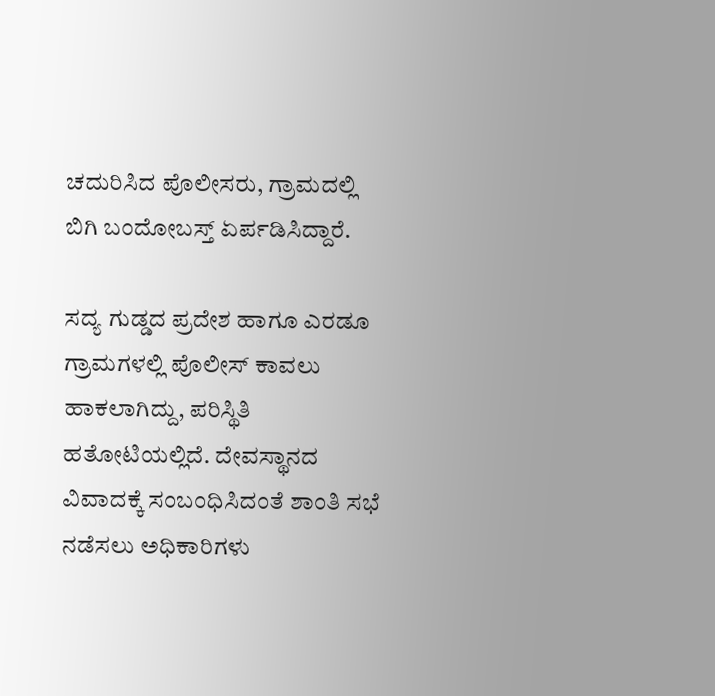ಚದುರಿಸಿದ ಪೊಲೀಸರು, ಗ್ರಾಮದಲ್ಲಿ ಬಿಗಿ ಬಂದೋಬಸ್ತ್ ಏರ್ಪಡಿಸಿದ್ದಾರೆ.

ಸದ್ಯ ಗುಡ್ಡದ ಪ್ರದೇಶ ಹಾಗೂ ಎರಡೂ ಗ್ರಾಮಗಳಲ್ಲಿ ಪೊಲೀಸ್ ಕಾವಲು ಹಾಕಲಾಗಿದ್ದು, ಪರಿಸ್ಥಿತಿ ಹತೋಟಿಯಲ್ಲಿದೆ. ದೇವಸ್ಥಾನದ ವಿವಾದಕ್ಕೆ ಸಂಬಂಧಿಸಿದಂತೆ ಶಾಂತಿ ಸಭೆ ನಡೆಸಲು ಅಧಿಕಾರಿಗಳು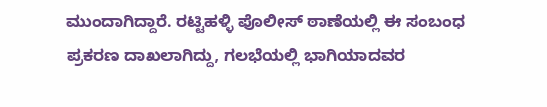ಮುಂದಾಗಿದ್ದಾರೆ. ರಟ್ಟಿಹಳ್ಳಿ ಪೊಲೀಸ್ ಠಾಣೆಯಲ್ಲಿ ಈ ಸಂಬಂಧ ಪ್ರಕರಣ ದಾಖಲಾಗಿದ್ದು, ಗಲಭೆಯಲ್ಲಿ ಭಾಗಿಯಾದವರ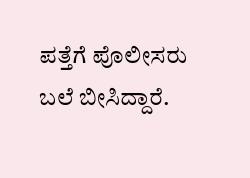ಪತ್ತೆಗೆ ಪೊಲೀಸರು ಬಲೆ ಬೀಸಿದ್ದಾರೆ.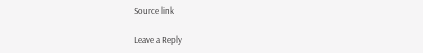Source link

Leave a Reply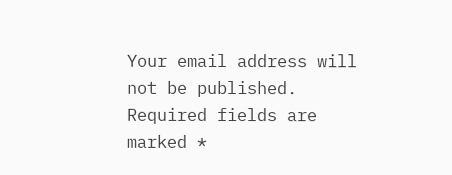Your email address will not be published. Required fields are marked *